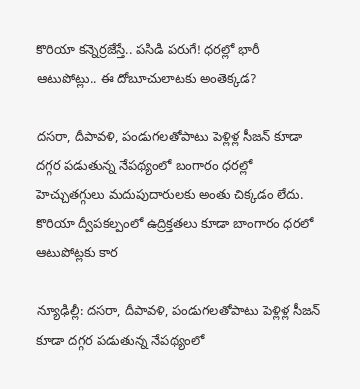కొరియా కన్నెర్రజేస్తే.. పసిడి పరుగే! ధరల్లో భారీ ఆటుపోట్లు.. ఈ దోబూచులాటకు అంతెక్కడ?

దసరా, దీపావళి, పండుగలతోపాటు పెళ్లిళ్ల సీజన్‌ కూడా దగ్గర పడుతున్న నేపథ్యంలో బంగారం ధరల్లో హెచ్చుతగ్గులు మదుపుదారులకు అంతు చిక్కడం లేదు. కొరియా ద్వీపకల్పంలో ఉద్రిక్తతలు కూడా బాంగారం ధరలో ఆటుపోట్లకు కార

న్యూఢిల్లీ: దసరా, దీపావళి, పండుగలతోపాటు పెళ్లిళ్ల సీజన్‌ కూడా దగ్గర పడుతున్న నేపథ్యంలో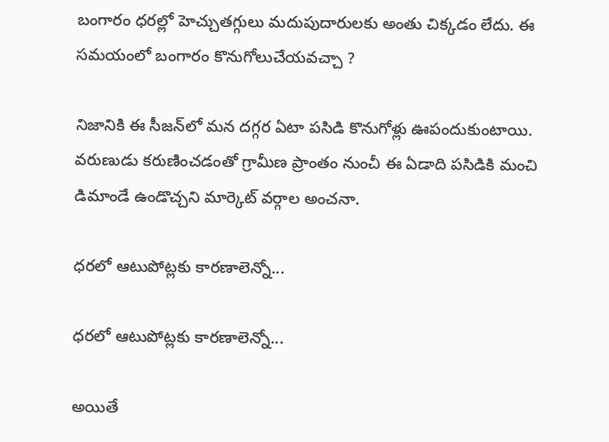బంగారం ధరల్లో హెచ్చుతగ్గులు మదుపుదారులకు అంతు చిక్కడం లేదు. ఈ సమయంలో బంగారం కొనుగోలుచేయవచ్చా ?

నిజానికి ఈ సీజన్‌లో మన దగ్గర ఏటా పసిడి కొనుగోళ్లు ఊపందుకుంటాయి. వరుణుడు కరుణించడంతో గ్రామీణ ప్రాంతం నుంచీ ఈ ఏడాది పసిడికి మంచి డిమాండే ఉండొచ్చని మార్కెట్‌ వర్గాల అంచనా.

ధరలో ఆటుపోట్లకు కారణాలెన్నో...

ధరలో ఆటుపోట్లకు కారణాలెన్నో...

అయితే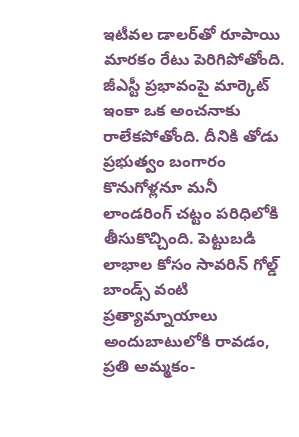ఇటీవల డాలర్‌తో రూపాయి మారకం రేటు పెరిగిపోతోంది. జీఎస్టీ ప్రభావంపై మార్కెట్‌ ఇంకా ఒక అంచనాకు రాలేకపోతోంది. దీనికి తోడు ప్రభుత్వం బంగారం కొనుగోళ్లనూ మనీ లాండరింగ్‌ చట్టం పరిధిలోకి తీసుకొచ్చింది. పెట్టుబడి లాభాల కోసం సావరిన్‌ గోల్డ్‌ బాండ్స్‌ వంటి ప్రత్యామ్నాయాలు అందుబాటులోకి రావడం, ప్రతి అమ్మకం-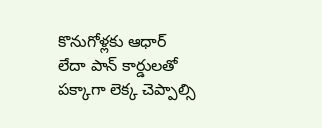కొనుగోళ్లకు ఆధార్‌ లేదా పాన్‌ కార్డులతో పక్కాగా లెక్క చెప్పాల్సి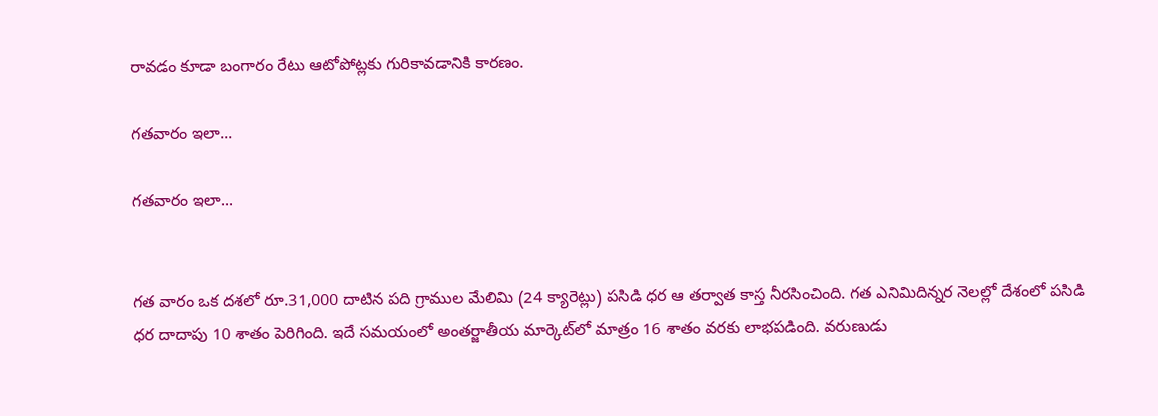రావడం కూడా బంగారం రేటు ఆటోపోట్లకు గురికావడానికి కారణం.

గతవారం ఇలా...

గతవారం ఇలా...


గత వారం ఒక దశలో రూ.31,000 దాటిన పది గ్రాముల మేలిమి (24 క్యారెట్లు) పసిడి ధర ఆ తర్వాత కాస్త నీరసించింది. గత ఎనిమిదిన్నర నెలల్లో దేశంలో పసిడి ధర దాదాపు 10 శాతం పెరిగింది. ఇదే సమయంలో అంతర్జాతీయ మార్కెట్‌లో మాత్రం 16 శాతం వరకు లాభపడింది. వరుణుడు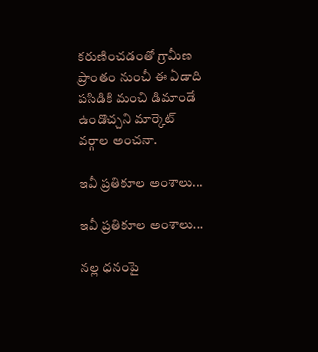కరుణించడంతో గ్రామీణ ప్రాంతం నుంచీ ఈ ఏడాది పసిడికి మంచి డిమాండే ఉండొచ్చని మార్కెట్‌ వర్గాల అంచనా.

ఇవీ ప్రతికూల అంశాలు...

ఇవీ ప్రతికూల అంశాలు...

నల్ల ధనంపై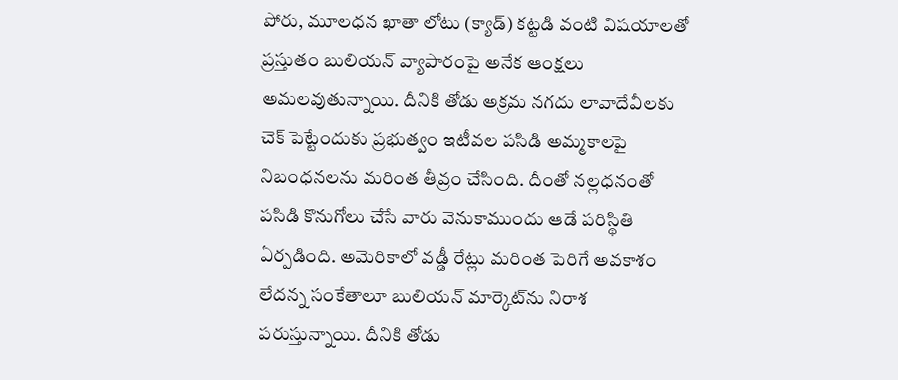పోరు, మూలధన ఖాతా లోటు (క్యాడ్‌) కట్టడి వంటి విషయాలతో ప్రస్తుతం బులియన్‌ వ్యాపారంపై అనేక ఆంక్షలు అమలవుతున్నాయి. దీనికి తోడు అక్రమ నగదు లావాదేవీలకు చెక్‌ పెట్టేందుకు ప్రభుత్వం ఇటీవల పసిడి అమ్మకాలపై నిబంధనలను మరింత తీవ్రం చేసింది. దీంతో నల్లధనంతో పసిడి కొనుగోలు చేసే వారు వెనుకాముందు ఆడే పరిస్థితి ఏర్పడింది. అమెరికాలో వడ్డీ రేట్లు మరింత పెరిగే అవకాశం లేదన్న సంకేతాలూ బులియన్‌ మార్కెట్‌ను నిరాశ పరుస్తున్నాయి. దీనికి తోడు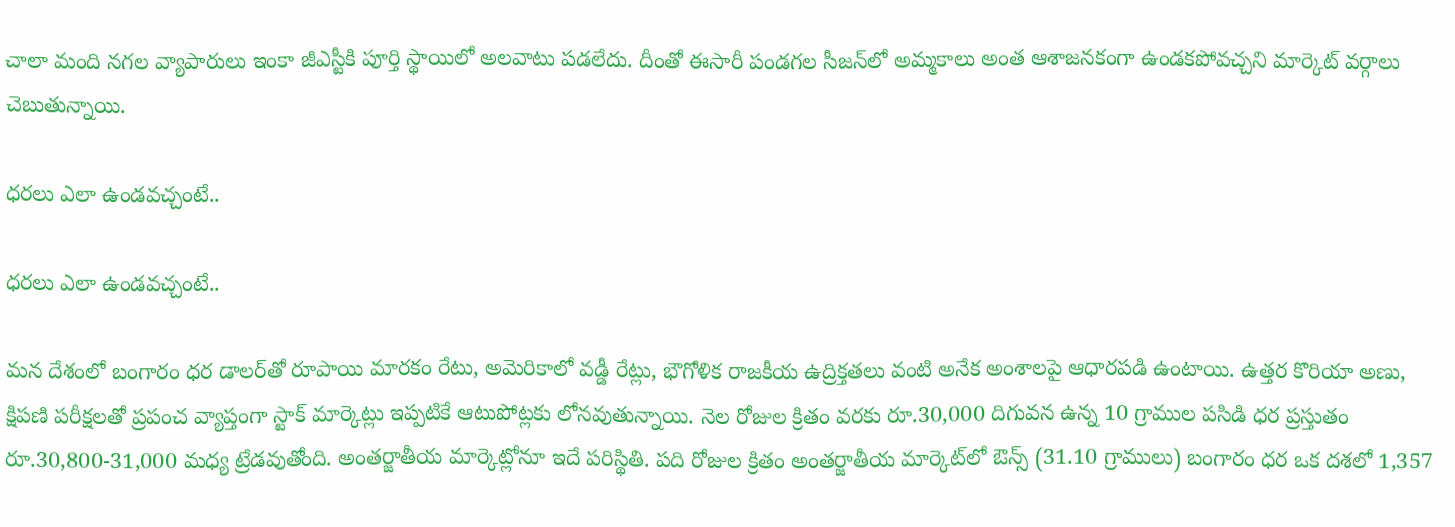చాలా మంది నగల వ్యాపారులు ఇంకా జీఎస్టీకి పూర్తి స్థాయిలో అలవాటు పడలేదు. దీంతో ఈసారీ పండగల సీజన్‌లో అమ్మకాలు అంత ఆశాజనకంగా ఉండకపోవచ్చని మార్కెట్‌ వర్గాలు చెబుతున్నాయి.

ధరలు ఎలా ఉండవచ్చంటే..

ధరలు ఎలా ఉండవచ్చంటే..

మన దేశంలో బంగారం ధర డాలర్‌తో రూపాయి మారకం రేటు, అమెరికాలో వడ్డీ రేట్లు, భౌగోళిక రాజకీయ ఉద్రిక్తతలు వంటి అనేక అంశాలపై ఆధారపడి ఉంటాయి. ఉత్తర కొరియా అణు, క్షిపణి పరీక్షలతో ప్రపంచ వ్యాప్తంగా స్టాక్‌ మార్కెట్లు ఇప్పటికే ఆటుపోట్లకు లోనవుతున్నాయి. నెల రోజుల క్రితం వరకు రూ.30,000 దిగువన ఉన్న 10 గ్రాముల పసిడి ధర ప్రస్తుతం రూ.30,800-31,000 మధ్య ట్రేడవుతోంది. అంతర్జాతీయ మార్కెట్లోనూ ఇదే పరిస్థితి. పది రోజుల క్రితం అంతర్జాతీయ మార్కెట్‌లో ఔన్స్‌ (31.10 గ్రాములు) బంగారం ధర ఒక దశలో 1,357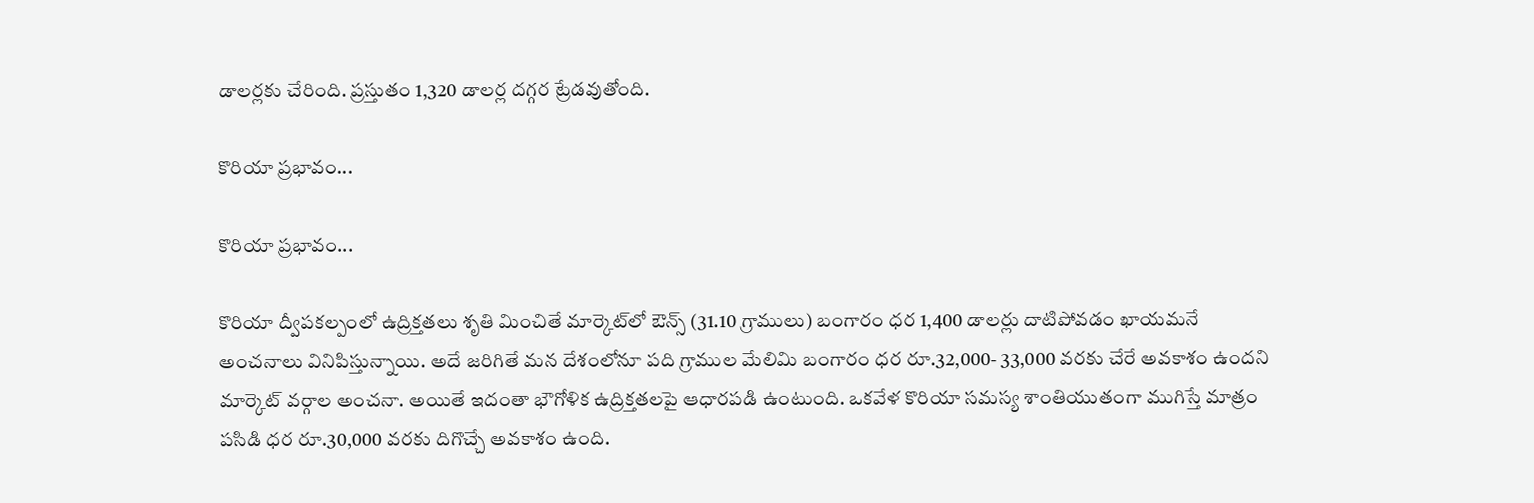డాలర్లకు చేరింది. ప్రస్తుతం 1,320 డాలర్ల దగ్గర ట్రేడవుతోంది.

కొరియా ప్రభావం...

కొరియా ప్రభావం...

కొరియా ద్వీపకల్పంలో ఉద్రిక్తతలు శృతి మించితే మార్కెట్‌లో ఔన్స్‌ (31.10 గ్రాములు) బంగారం ధర 1,400 డాలర్లు దాటిపోవడం ఖాయమనే అంచనాలు వినిపిస్తున్నాయి. అదే జరిగితే మన దేశంలోనూ పది గ్రాముల మేలిమి బంగారం ధర రూ.32,000- 33,000 వరకు చేరే అవకాశం ఉందని మార్కెట్‌ వర్గాల అంచనా. అయితే ఇదంతా భౌగోళిక ఉద్రిక్తతలపై ఆధారపడి ఉంటుంది. ఒకవేళ కొరియా సమస్య శాంతియుతంగా ముగిస్తే మాత్రం పసిడి ధర రూ.30,000 వరకు దిగొచ్చే అవకాశం ఉంది.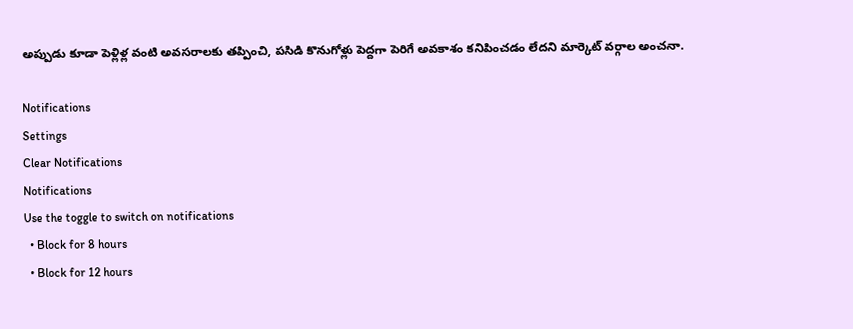అప్పుడు కూడా పెళ్లిళ్ల వంటి అవసరాలకు తప్పించి, పసిడి కొనుగోళ్లు పెద్దగా పెరిగే అవకాశం కనిపించడం లేదని మార్కెట్‌ వర్గాల అంచనా.

Notifications
Settings
Clear Notifications
Notifications
Use the toggle to switch on notifications
  • Block for 8 hours
  • Block for 12 hours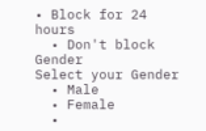• Block for 24 hours
  • Don't block
Gender
Select your Gender
  • Male
  • Female
  •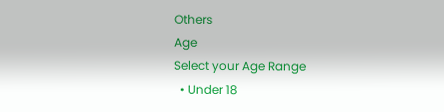Others
Age
Select your Age Range
  • Under 18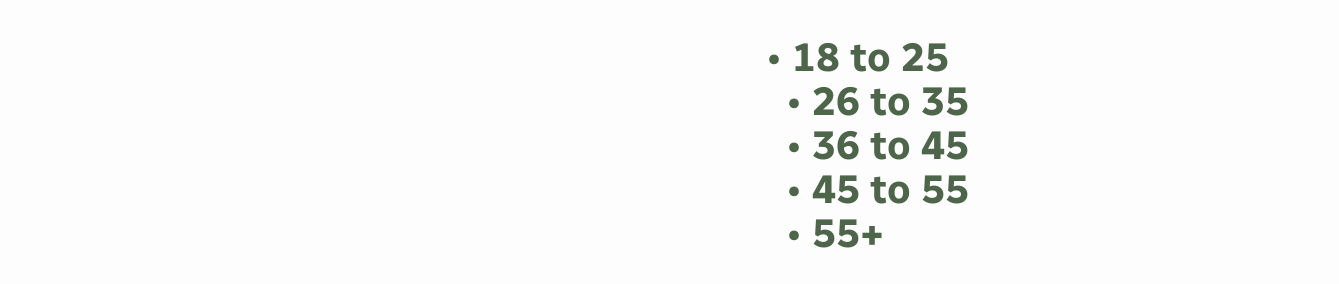• 18 to 25
  • 26 to 35
  • 36 to 45
  • 45 to 55
  • 55+